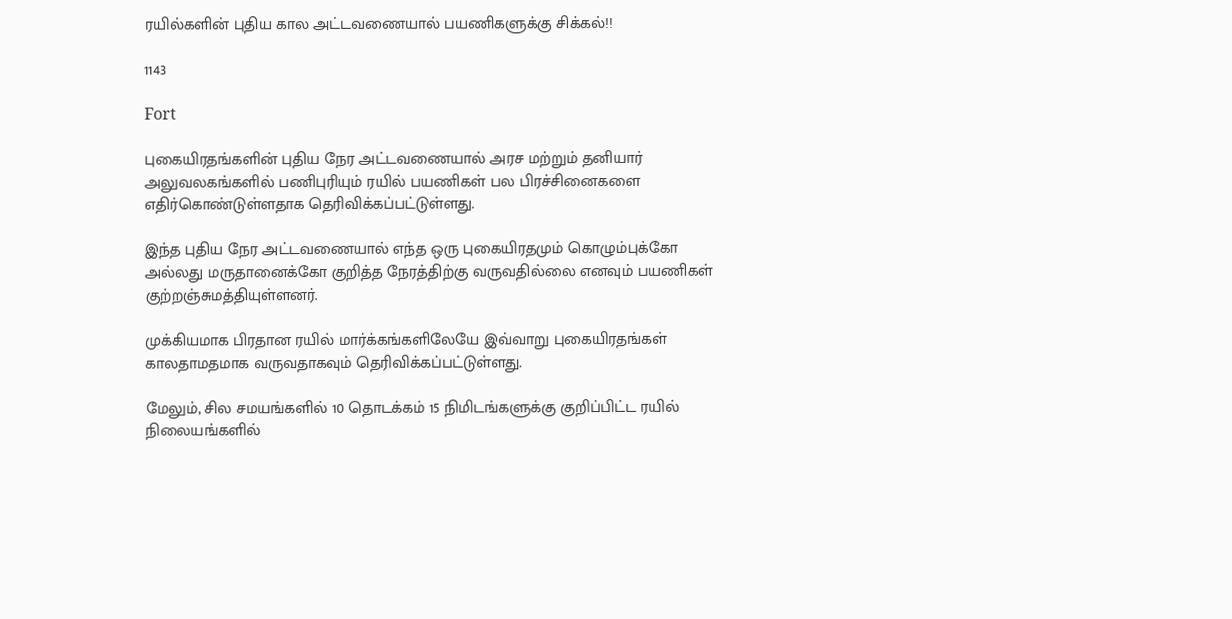ரயில்களின் புதிய கால அட்டவணையால் பயணிகளுக்கு சிக்கல்!!

1143

Fort

புகையிரதங்களின் புதிய நேர அட்டவணையால் அரச மற்றும் தனியார் அலுவலகங்களில் பணிபுரியும் ரயில் பயணிகள் பல பிரச்சினைகளை எதிர்கொண்டுள்ளதாக தெரிவிக்கப்பட்டுள்ளது.

இந்த புதிய நேர அட்டவணையால் எந்த ஒரு புகையிரதமும் கொழும்புக்கோ அல்லது மருதானைக்கோ குறித்த நேரத்திற்கு வருவதில்லை எனவும் பயணிகள் குற்றஞ்சுமத்தியுள்ளனர்.

முக்கியமாக பிரதான ரயில் மார்க்கங்களிலேயே இவ்வாறு புகையிரதங்கள் காலதாமதமாக வருவதாகவும் தெரிவிக்கப்பட்டுள்ளது.

மேலும், சில சமயங்களில் 10 தொடக்கம் 15 நிமிடங்களுக்கு குறிப்பிட்ட ரயில் நிலையங்களில்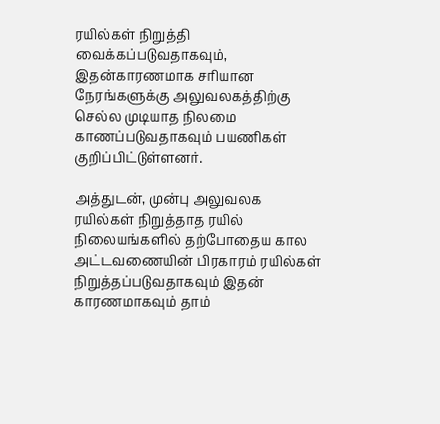ரயில்கள் நிறுத்தி வைக்கப்படுவதாகவும், இதன்காரணமாக சரியான நேரங்களுக்கு அலுவலகத்திற்கு செல்ல முடியாத நிலமை காணப்படுவதாகவும் பயணிகள் குறிப்பிட்டுள்ளனர்.

அத்துடன், முன்பு அலுவலக ரயில்கள் நிறுத்தாத ரயில் நிலையங்களில் தற்போதைய கால அட்டவணையின் பிரகாரம் ரயில்கள் நிறுத்தப்படுவதாகவும் இதன் காரணமாகவும் தாம்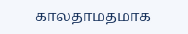காலதாமதமாக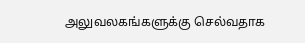அலுவலகங்களுக்கு செல்வதாக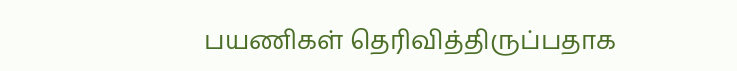பயணிகள் தெரிவித்திருப்பதாக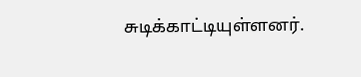சுடிக்காட்டியுள்ளனர்.